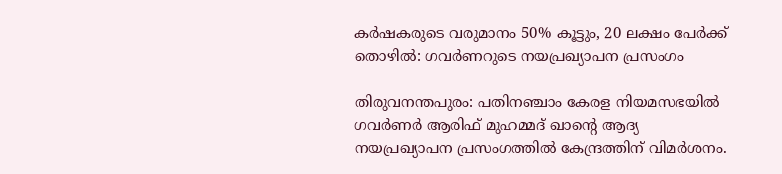കര്‍ഷകരുടെ വരുമാനം 50% കൂട്ടും, 20 ലക്ഷം പേര്‍ക്ക് തൊഴില്‍: ഗവര്‍ണറുടെ നയപ്രഖ്യാപന പ്രസംഗം

തിരുവനന്തപുരം: പതിനഞ്ചാം കേരള നിയമസഭയില്‍ ഗവര്‍ണര്‍ ആരിഫ് മുഹമ്മദ് ഖാന്‍റെ ആദ്യ നയപ്രഖ്യാപന പ്രസംഗത്തില്‍ കേന്ദ്രത്തിന് വിമര്‍ശനം.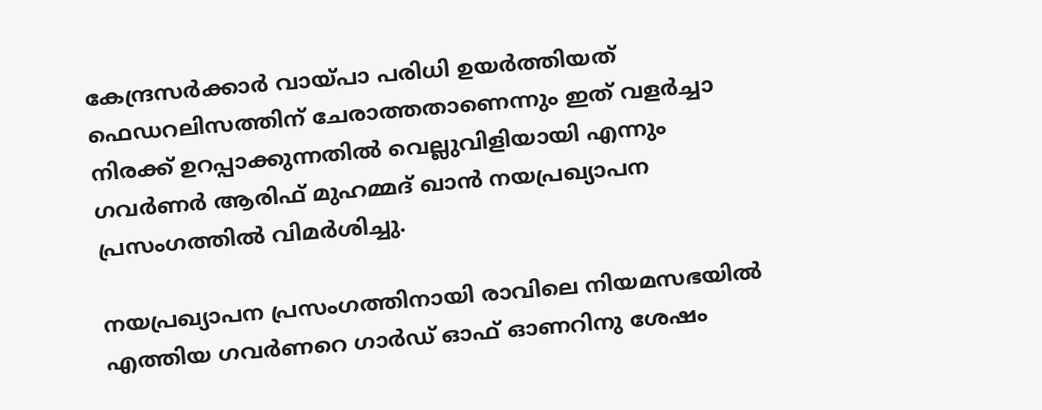കേന്ദ്രസര്‍ക്കാര്‍ വായ്പാ പരിധി ഉയര്‍ത്തിയത് ഫെഡറലിസത്തിന് ചേരാത്തതാണെന്നും ഇത് വളര്‍ച്ചാ നിരക്ക് ഉറപ്പാക്കുന്നതില്‍ വെല്ലുവിളിയായി എന്നും ഗവര്‍ണര്‍ ആരിഫ് മുഹമ്മദ് ഖാന്‍ നയപ്രഖ്യാപന പ്രസംഗത്തില്‍ വിമര്‍ശിച്ചു.

നയപ്രഖ്യാപന പ്രസംഗത്തിനായി രാവിലെ നിയമസഭയില്‍ എത്തിയ ഗവര്‍ണറെ ഗാര്‍ഡ് ഓഫ് ഓണറിനു ശേഷം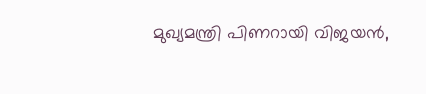മുഖ്യമന്ത്രി പിണറായി വിജയന്‍,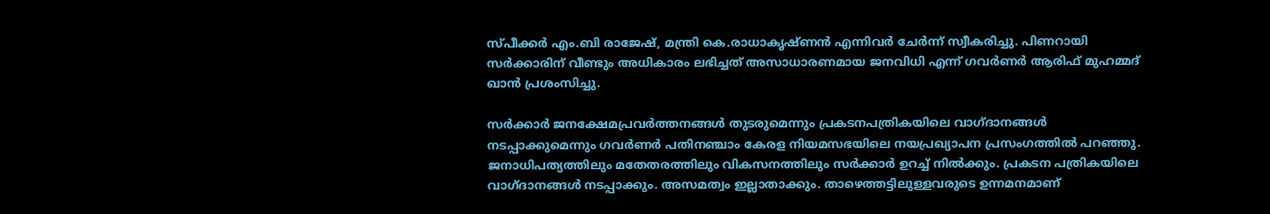സ്പീക്കര്‍ എം.ബി രാജേഷ്, മന്ത്രി കെ.രാധാകൃഷ്ണന്‍ എന്നിവര്‍ ചേര്‍ന്ന് സ്വീകരിച്ചു. പിണറായി സര്‍ക്കാരിന് വീണ്ടും അധികാരം ലഭിച്ചത് അസാധാരണമായ ജനവിധി എന്ന് ഗവര്‍ണര്‍ ആരിഫ് മുഹമ്മദ് ഖാന്‍ പ്രശംസിച്ചു.

സര്‍ക്കാര്‍ ജനക്ഷേമപ്രവര്‍ത്തനങ്ങള്‍ തുടരുമെന്നും പ്രകടനപത്രികയിലെ വാഗ്ദാനങ്ങള്‍ നടപ്പാക്കുമെന്നും ഗവര്‍ണര്‍ പതിനഞ്ചാം കേരള നിയമസഭയിലെ നയപ്രഖ്യാപന പ്രസംഗത്തില്‍ പറഞ്ഞു. ജനാധിപത്യത്തിലും മതേതരത്തിലും വികസനത്തിലും സര്‍ക്കാര്‍ ഉറച്ച്‌ നില്‍ക്കും. പ്രകടന പത്രികയിലെ വാഗ്ദാനങ്ങള്‍ നടപ്പാക്കും. അസമത്വം ഇല്ലാതാക്കും. താഴെത്തട്ടിലുള്ളവരുടെ ഉന്നമനമാണ്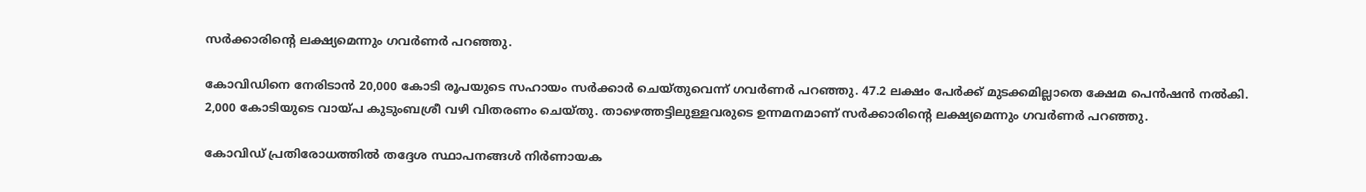സര്‍ക്കാരിന്‍റെ ലക്ഷ്യമെന്നും ഗവര്‍ണര്‍ പറഞ്ഞു.

കോവിഡിനെ നേരിടാന്‍ 20,000 കോടി രൂപയുടെ സഹായം സര്‍ക്കാര്‍ ചെയ്തുവെന്ന് ഗവര്‍ണര്‍ പറഞ്ഞു. 47.2 ലക്ഷം പേര്‍ക്ക് മുടക്കമില്ലാതെ ക്ഷേമ പെന്‍ഷന്‍ നല്‍കി. 2,000 കോടിയുടെ വായ്പ കുടുംബശ്രീ വഴി വിതരണം ചെയ്തു. താഴെത്തട്ടിലുള്ളവരുടെ ഉന്നമനമാണ് സര്‍ക്കാരിന്‍റെ ലക്ഷ്യമെന്നും ഗവര്‍ണര്‍ പറഞ്ഞു.

കോവിഡ് പ്രതിരോധത്തില്‍ തദ്ദേശ സ്ഥാപനങ്ങള്‍ നിര്‍ണായക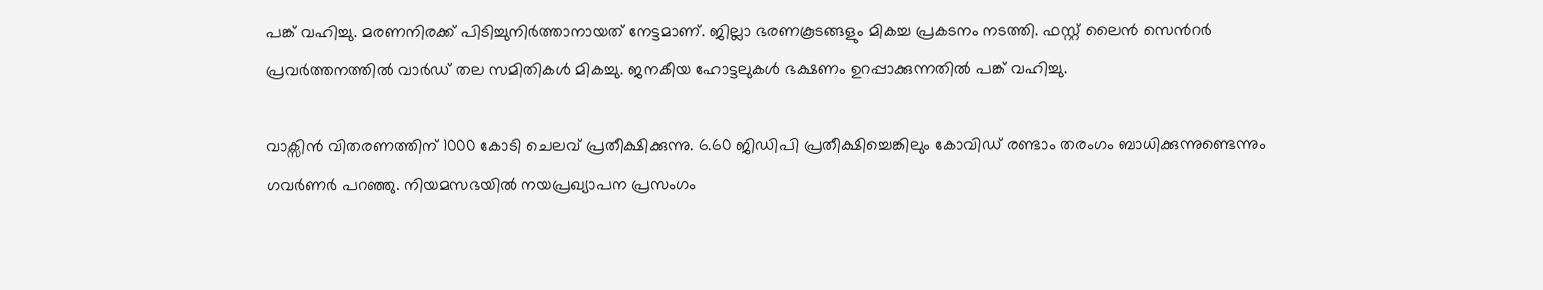പങ്ക് വഹിച്ചു. മരണനിരക്ക് പിടിച്ചുനിര്‍ത്താനായത് നേട്ടമാണ്. ജില്ലാ ഭരണകൂടങ്ങളും മികച്ച പ്രകടനം നടത്തി. ഫസ്റ്റ് ലൈന്‍ സെന്‍റര്‍ പ്രവര്‍ത്തനത്തില്‍ വാര്‍ഡ് തല സമിതികള്‍ മികച്ചു. ജനകീയ ഹോട്ടലുകള്‍ ഭക്ഷണം ഉറപ്പാക്കുന്നതില്‍ പങ്ക് വഹിച്ചു.

വാക്സിന്‍ വിതരണത്തിന് 1000 കോടി ചെലവ് പ്രതീക്ഷിക്കുന്നു. 6.60 ജിഡിപി പ്രതീക്ഷിച്ചെങ്കിലും കോവിഡ് രണ്ടാം തരംഗം ബാധിക്കുന്നുണ്ടെന്നും ഗവര്‍ണര്‍ പറഞ്ഞു. നിയമസഭയില്‍ നയപ്രഖ്യാപന പ്രസംഗം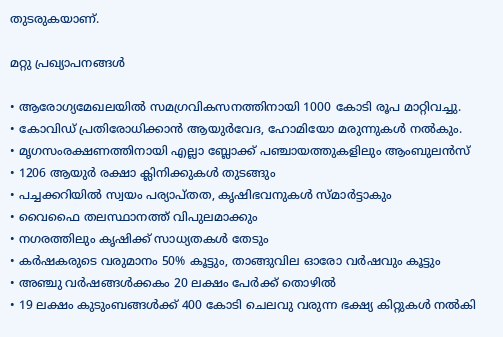തുടരുകയാണ്.

മറ്റു പ്രഖ്യാപനങ്ങള്‍

• ആരോഗ്യമേഖലയില്‍ സമഗ്രവികസനത്തിനായി 1000 കോടി രൂപ മാറ്റിവച്ചു.
• കോവിഡ് പ്രതിരോധിക്കാന്‍ ആയുര്‍വേദ, ഹോമിയോ മരുന്നുകള്‍ നല്‍കും.
• മൃഗസംരക്ഷണത്തിനായി എല്ലാ ബ്ലോക്ക് പഞ്ചായത്തുകളിലും ആംബുലന്‍സ്
• 1206 ആയുര്‍ രക്ഷാ ക്ലിനിക്കുകള്‍ തുടങ്ങും
• പച്ചക്കറിയില്‍ സ്വയം പര്യാപ്തത, കൃഷിഭവനുകള്‍ സ്മാര്‍ട്ടാകും
• വൈഫൈ തലസ്ഥാനത്ത് വിപുലമാക്കും
• നഗരത്തിലും കൃഷിക്ക് സാധ്യതകള്‍ തേടും
• കര്‍ഷകരുടെ വരുമാനം 50% കൂട്ടും, താങ്ങുവില ഓരോ വര്‍ഷവും കൂട്ടും
• അഞ്ചു വര്‍ഷങ്ങള്‍ക്കകം 20 ലക്ഷം പേര്‍ക്ക് തൊഴില്‍
• 19 ലക്ഷം കുടുംബങ്ങള്‍ക്ക് 400 കോടി ചെലവു വരുന്ന ഭക്ഷ്യ കിറ്റുകള്‍ നല്‍കി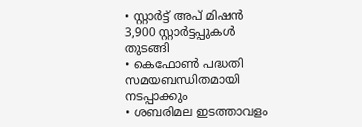• സ്റ്റാര്‍ട്ട് അപ് മിഷന്‍ 3,900 സ്റ്റാര്‍ട്ടപ്പുകള്‍ തുടങ്ങി
• കെഫോണ്‍ പദ്ധതി സമയബന്ധിതമായി നടപ്പാക്കും
• ശബരിമല ഇടത്താവളം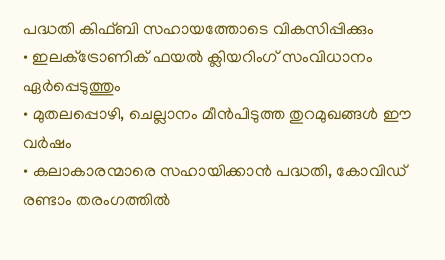പദ്ധതി കിഫ്ബി സഹായത്തോടെ വികസിപ്പിക്കും
• ഇലക്‌ട്രോണിക് ഫയല്‍ ക്ലിയറിംഗ് സംവിധാനം ഏര്‍പ്പെടുത്തും
• മുതലപ്പൊഴി, ചെല്ലാനം മീന്‍പിടുത്ത തുറമുഖങ്ങള്‍ ഈ വര്‍ഷം
• കലാകാരന്മാരെ സഹായിക്കാന്‍ പദ്ധതി, കോവിഡ് രണ്ടാം തരംഗത്തില്‍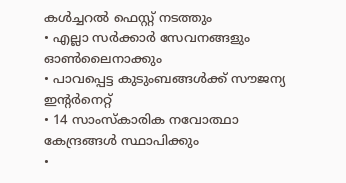കള്‍ച്ചറല്‍ ഫെസ്റ്റ് നടത്തും
• എല്ലാ സര്‍ക്കാര്‍ സേവനങ്ങളും ഓണ്‍ലൈനാക്കും
• പാവപ്പെട്ട കുടുംബങ്ങള്‍ക്ക് സൗജന്യ ഇന്‍റര്‍നെറ്റ്
• 14 സാംസ്കാരിക നവോത്ഥാ കേന്ദ്രങ്ങള്‍ സ്ഥാപിക്കും
•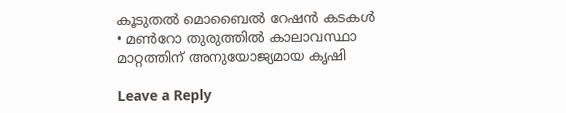കൂടുതല്‍ മൊബൈല്‍ റേഷന്‍ കടകള്‍
• മണ്‍റോ തുരുത്തില്‍ കാലാവസ്ഥാ മാറ്റത്തിന് അനുയോജ്യമായ കൃഷി

Leave a Reply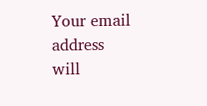Your email address will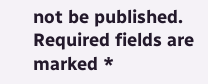not be published. Required fields are marked *